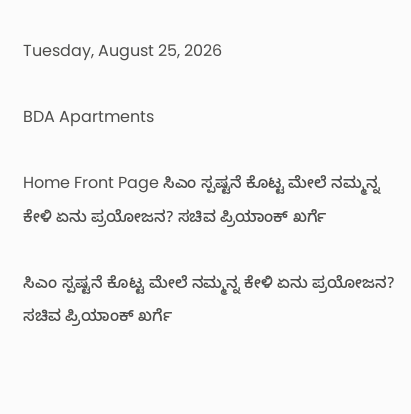Tuesday, August 25, 2026

BDA Apartments

Home Front Page ಸಿಎಂ ಸ್ಪಷ್ಟನೆ ಕೊಟ್ಟ ಮೇಲೆ ನಮ್ಮನ್ನ ಕೇಳಿ ಏನು ಪ್ರಯೋಜನ? ಸಚಿವ ಪ್ರಿಯಾಂಕ್ ಖರ್ಗೆ

ಸಿಎಂ ಸ್ಪಷ್ಟನೆ ಕೊಟ್ಟ ಮೇಲೆ ನಮ್ಮನ್ನ ಕೇಳಿ ಏನು ಪ್ರಯೋಜನ? ಸಚಿವ ಪ್ರಿಯಾಂಕ್ ಖರ್ಗೆ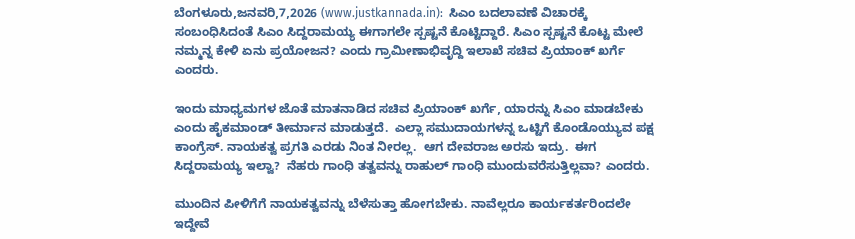ಬೆಂಗಳೂರು,ಜನವರಿ,7,2026 (www.justkannada.in):  ಸಿಎಂ ಬದಲಾವಣೆ ವಿಚಾರಕ್ಕೆ ಸಂಬಂಧಿಸಿದಂತೆ ಸಿಎಂ ಸಿದ್ದರಾಮಯ್ಯ ಈಗಾಗಲೇ ಸ್ಪಷ್ಟನೆ ಕೊಟ್ಟಿದ್ದಾರೆ. ಸಿಎಂ ಸ್ಪಷ್ಟನೆ ಕೊಟ್ಟ ಮೇಲೆ ನಮ್ಮನ್ನ ಕೇಳಿ ಏನು ಪ್ರಯೋಜನ? ಎಂದು ಗ್ರಾಮೀಣಾಭಿವೃದ್ದಿ ಇಲಾಖೆ ಸಚಿವ ಪ್ರಿಯಾಂಕ್ ಖರ್ಗೆ ಎಂದರು.

ಇಂದು ಮಾಧ್ಯಮಗಳ ಜೊತೆ ಮಾತನಾಡಿದ ಸಚಿವ ಪ್ರಿಯಾಂಕ್ ಖರ್ಗೆ, ಯಾರನ್ನು ಸಿಎಂ ಮಾಡಬೇಕು ಎಂದು ಹೈಕಮಾಂಡ್ ತೀರ್ಮಾನ ಮಾಡುತ್ತದೆ.  ಎಲ್ಲಾ ಸಮುದಾಯಗಳನ್ನ ಒಟ್ಟಿಗೆ ಕೊಂಡೊಯ್ಯುವ ಪಕ್ಷ ಕಾಂಗ್ರೆಸ್. ನಾಯಕತ್ವ ಪ್ರಗತಿ ಎರಡು ನಿಂತ ನೀರಲ್ಲ.  ಆಗ ದೇವರಾಜ ಅರಸು ಇದ್ರು.  ಈಗ ಸಿದ್ದರಾಮಯ್ಯ ಇಲ್ವಾ?  ನೆಹರು ಗಾಂಧಿ ತತ್ವವನ್ನು ರಾಹುಲ್ ಗಾಂಧಿ ಮುಂದುವರೆಸುತ್ತಿಲ್ಲವಾ? ಎಂದರು.

ಮುಂದಿನ ಪೀಳಿಗೆಗೆ ನಾಯಕತ್ವವನ್ನು ಬೆಳೆಸುತ್ತಾ ಹೋಗಬೇಕು. ನಾವೆಲ್ಲರೂ ಕಾರ್ಯಕರ್ತರಿಂದಲೇ ಇದ್ದೇವೆ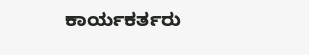ಕಾರ್ಯಕರ್ತರು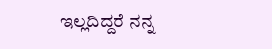ಇಲ್ಲದಿದ್ದರೆ ನನ್ನ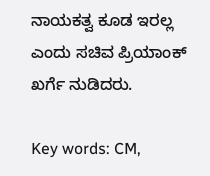ನಾಯಕತ್ವ ಕೂಡ ಇರಲ್ಲ ಎಂದು ಸಚಿವ ಪ್ರಿಯಾಂಕ್ ಖರ್ಗೆ ನುಡಿದರು.

Key words: CM,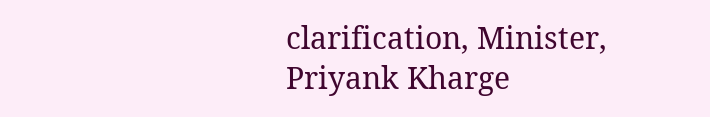clarification, Minister, Priyank Kharge